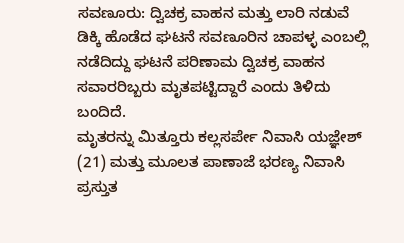ಸವಣೂರು: ದ್ವಿಚಕ್ರ ವಾಹನ ಮತ್ತು ಲಾರಿ ನಡುವೆ ಡಿಕ್ಕಿ ಹೊಡೆದ ಘಟನೆ ಸವಣೂರಿನ ಚಾಪಳ್ಳ ಎಂಬಲ್ಲಿ ನಡೆದಿದ್ದು ಘಟನೆ ಪರಿಣಾಮ ದ್ವಿಚಕ್ರ ವಾಹನ ಸವಾರರಿಬ್ಬರು ಮೃತಪಟ್ಟಿದ್ದಾರೆ ಎಂದು ತಿಳಿದು ಬಂದಿದೆ.
ಮೃತರನ್ನು ಮಿತ್ತೂರು ಕಲ್ಲಸರ್ಪೇ ನಿವಾಸಿ ಯಜ್ಞೇಶ್ (21) ಮತ್ತು ಮೂಲತ ಪಾಣಾಜೆ ಭರಣ್ಯ ನಿವಾಸಿ ಪ್ರಸ್ತುತ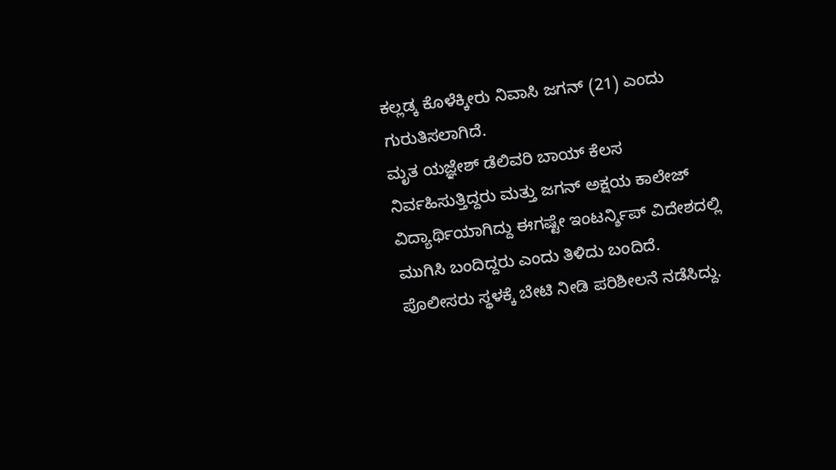ಕಲ್ಲಡ್ಕ ಕೊಳೆಕ್ಕೀರು ನಿವಾಸಿ ಜಗನ್ (21) ಎಂದು ಗುರುತಿಸಲಾಗಿದೆ.
ಮೃತ ಯಜ್ಞೇಶ್ ಡೆಲಿವರಿ ಬಾಯ್ ಕೆಲಸ ನಿರ್ವಹಿಸುತ್ತಿದ್ದರು ಮತ್ತು ಜಗನ್ ಅಕ್ಷಯ ಕಾಲೇಜ್ ವಿದ್ಯಾರ್ಥಿಯಾಗಿದ್ದು ಈಗಷ್ಟೇ ಇಂಟರ್ನ್ಶಿಪ್ ವಿದೇಶದಲ್ಲಿ ಮುಗಿಸಿ ಬಂದಿದ್ದರು ಎಂದು ತಿಳಿದು ಬಂದಿದೆ.
ಪೊಲೀಸರು ಸ್ಥಳಕ್ಕೆ ಬೇಟಿ ನೀಡಿ ಪರಿಶೀಲನೆ ನಡೆಸಿದ್ದು.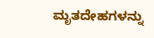ಮೃತದೇಹಗಳನ್ನು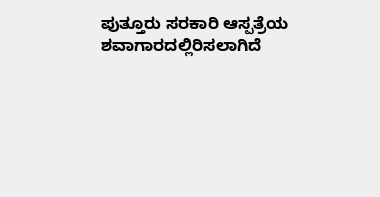ಪುತ್ತೂರು ಸರಕಾರಿ ಆಸ್ಪತ್ರೆಯ ಶವಾಗಾರದಲ್ಲಿರಿಸಲಾಗಿದೆ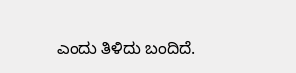ಎಂದು ತಿಳಿದು ಬಂದಿದೆ.